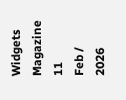Widgets Magazine
11
Feb / 2026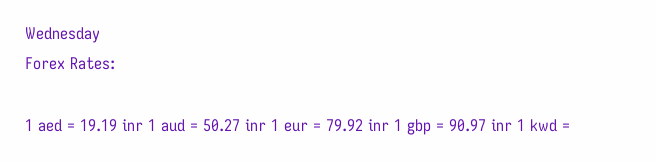Wednesday
Forex Rates:

1 aed = 19.19 inr 1 aud = 50.27 inr 1 eur = 79.92 inr 1 gbp = 90.97 inr 1 kwd =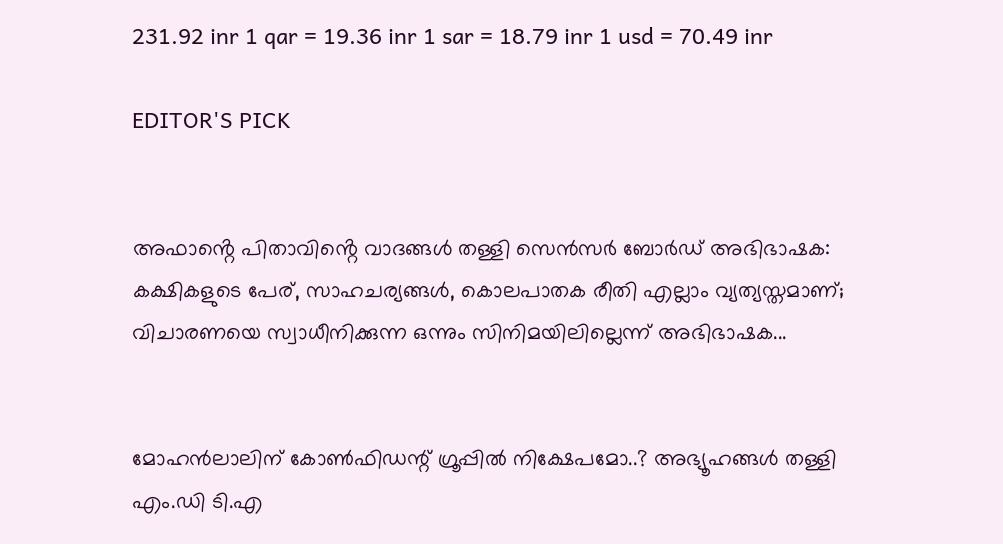231.92 inr 1 qar = 19.36 inr 1 sar = 18.79 inr 1 usd = 70.49 inr

EDITOR'S PICK


അഫാൻ്റെ പിതാവിൻ്റെ വാദങ്ങൾ തള്ളി സെൻസർ ബോർഡ് അഭിഭാഷക: കക്ഷികളുടെ പേര്, സാഹചര്യങ്ങൾ, കൊലപാതക രീതി എല്ലാം വ്യത്യസ്തമാണ്; വിചാരണയെ സ്വാധീനിക്കുന്ന ഒന്നും സിനിമയിലില്ലെന്ന് അഭിഭാഷക...


മോഹൻലാലിന് കോൺഫിഡന്റ് ഗ്രൂപ്പിൽ നിക്ഷേപമോ..? അഭ്യൂഹങ്ങൾ തള്ളി എം.ഡി ടി.എ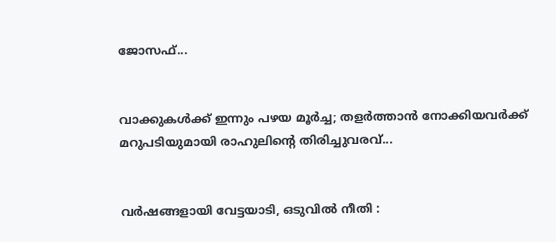ജോസഫ്...


വാക്കുകൾക്ക് ഇന്നും പഴയ മൂർച്ച; തളർത്താൻ നോക്കിയവർക്ക് മറുപടിയുമായി രാഹുലിന്റെ തിരിച്ചുവരവ്...


വർഷങ്ങളായി വേട്ടയാടി, ഒടുവിൽ നീതി :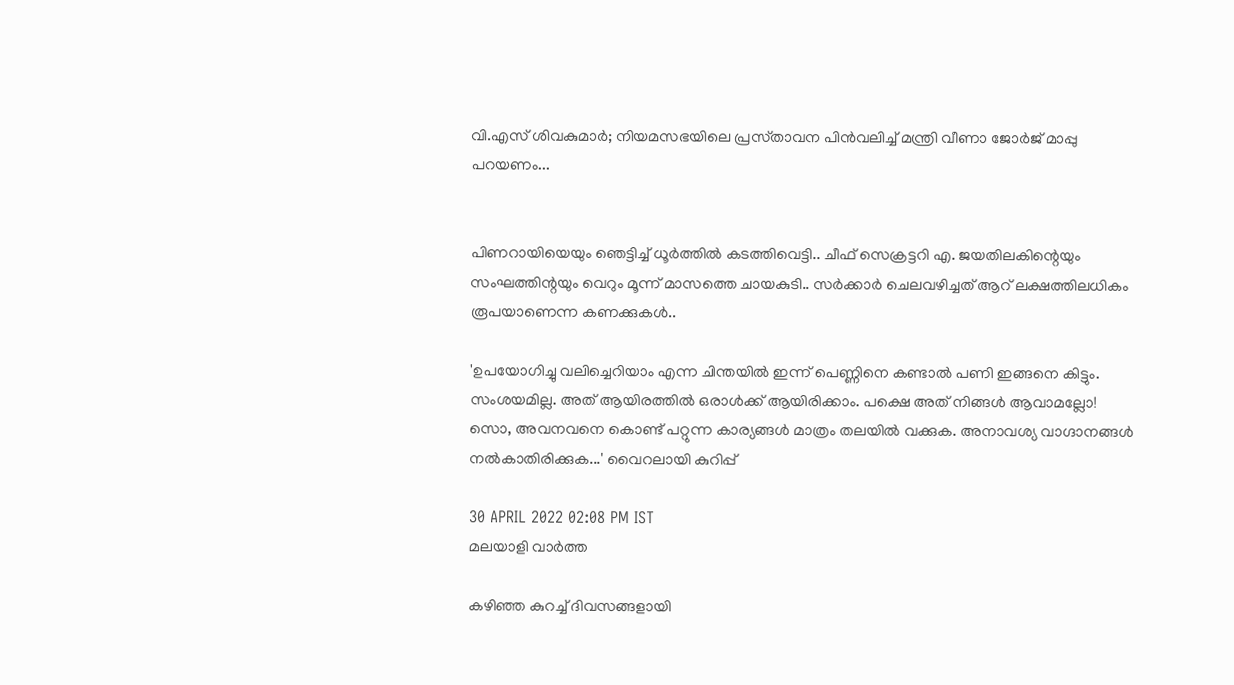വി.എസ്‌ ശിവകുമാർ; നിയമസഭയിലെ പ്രസ്‌താവന പിൻവലിച്ച്‌ മന്ത്രി വീണാ ജോർജ്‌ മാപ്പു പറയണം...


പിണറായിയെയും ഞെട്ടിച്ച് ധൂർത്തിൽ കടത്തിവെട്ടി.. ചീഫ് സെക്രട്ടറി എ. ജയതിലകിന്റെയും സംഘത്തിന്റയും വെറും മൂന്ന് മാസത്തെ ചായകുടി.. സര്‍ക്കാര്‍ ചെലവഴിച്ചത് ആറ് ലക്ഷത്തിലധികം രൂപയാണെന്ന കണക്കുകള്‍..

'ഉപയോഗിച്ചു വലിച്ചെറിയാം എന്ന ചിന്തയില്‍ ഇന്ന് പെണ്ണിനെ കണ്ടാല്‍ പണി ഇങ്ങനെ കിട്ടും. സംശയമില്ല. അത് ആയിരത്തില്‍ ഒരാള്‍ക്ക് ആയിരിക്കാം. പക്ഷെ അത് നിങ്ങള്‍ ആവാമല്ലോ! സൊ, അവനവനെ കൊണ്ട് പറ്റുന്ന കാര്യങ്ങള്‍ മാത്രം തലയില്‍ വക്കുക. അനാവശ്യ വാഗ്ദാനങ്ങള്‍ നല്‍കാതിരിക്കുക...' വൈറലായി കുറിപ്പ്

30 APRIL 2022 02:08 PM IST
മലയാളി വാര്‍ത്ത

കഴിഞ്ഞ കുറച്ച് ദിവസങ്ങളായി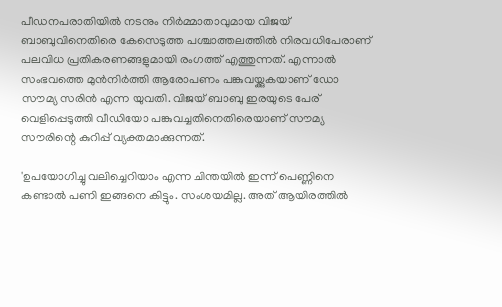പീഡനപരാതിയില്‍ നടനും നിര്‍മ്മാതാവുമായ വിജയ് ബാബുവിനെതിരെ കേസെടുത്ത പശ്ചാത്തലത്തില്‍ നിരവധിപേരാണ് പലവിധ പ്രതികരണങ്ങളുമായി രംഗത്ത് എത്തുന്നത്. എന്നാൽ സംഭവത്തെ മുൻനിർത്തി ആരോപണം പങ്കുവയ്ക്കുകയാണ് ഡോ സൗമ്യ സരിന്‍ എന്ന യുവതി. വിജയ് ബാബു ഇരയുടെ പേര് വെളിപ്പെടുത്തി വീഡിയോ പങ്കുവച്ചതിനെതിരെയാണ് സൗമ്യ സൗരിന്റെ കുറിപ്പ് വ്യക്തമാക്കുന്നത്.

'ഉപയോഗിച്ചു വലിച്ചെറിയാം എന്ന ചിന്തയില്‍ ഇന്ന് പെണ്ണിനെ കണ്ടാല്‍ പണി ഇങ്ങനെ കിട്ടും. സംശയമില്ല. അത് ആയിരത്തില്‍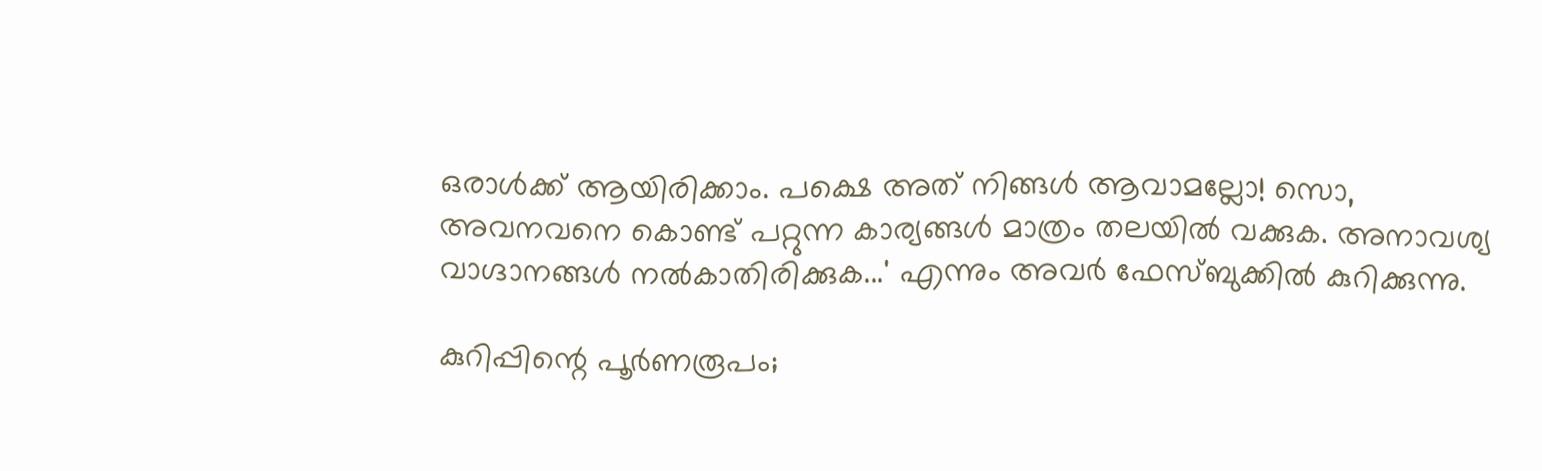ഒരാള്‍ക്ക് ആയിരിക്കാം. പക്ഷെ അത് നിങ്ങള്‍ ആവാമല്ലോ! സൊ, അവനവനെ കൊണ്ട് പറ്റുന്ന കാര്യങ്ങള്‍ മാത്രം തലയില്‍ വക്കുക. അനാവശ്യ വാഗ്ദാനങ്ങള്‍ നല്‍കാതിരിക്കുക...' എന്നും അവർ ഫേസ്ബുക്കിൽ കുറിക്കുന്നു.

കുറിപ്പിന്റെ പൂര്‍ണരൂപം;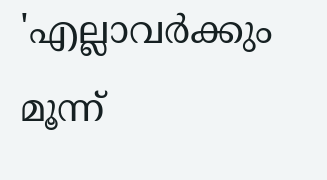'എല്ലാവര്‍ക്കും മൂന്ന്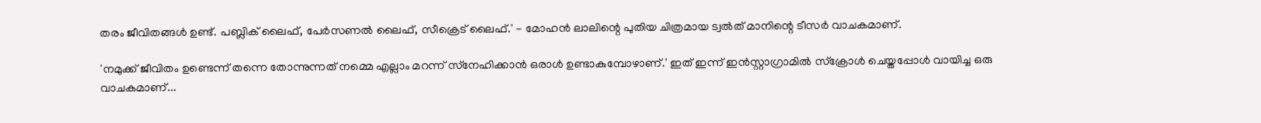തരം ജീവിതങ്ങള്‍ ഉണ്ട്. പബ്ലിക് ലൈഫ്, പേര്‍സണല്‍ ലൈഫ്, സീക്രെട് ലൈഫ്.' - മോഹന്‍ ലാലിന്റെ പുതിയ ചിത്രമായ ട്വല്‍ത് മാനിന്റെ ടീസര്‍ വാചകമാണ്.

'നമുക്ക് ജീവിതം ഉണ്ടെന്ന് തന്നെ തോന്നുന്നത് നമ്മെ എല്ലാം മറന്ന് സ്‌നേഹിക്കാന്‍ ഒരാള്‍ ഉണ്ടാകുമ്പോഴാണ്.' ഇത് ഇന്ന് ഇന്‍സ്റ്റാഗ്രാമില്‍ സ്‌ക്രോള്‍ ചെയ്തപ്പോള്‍ വായിച്ച ഒരു വാചകമാണ്...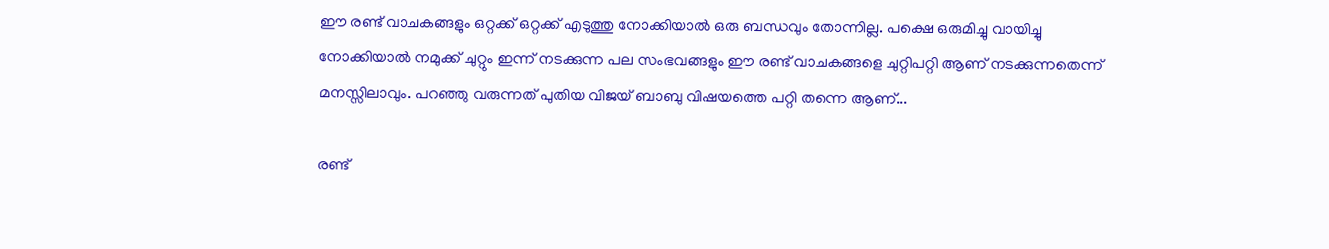ഈ രണ്ട് വാചകങ്ങളും ഒറ്റക്ക് ഒറ്റക്ക് എടുത്തു നോക്കിയാല്‍ ഒരു ബന്ധവും തോന്നില്ല. പക്ഷെ ഒരുമിച്ചു വായിച്ചു നോക്കിയാല്‍ നമുക്ക് ചുറ്റും ഇന്ന് നടക്കുന്ന പല സംഭവങ്ങളും ഈ രണ്ട് വാചകങ്ങളെ ചുറ്റിപറ്റി ആണ് നടക്കുന്നതെന്ന് മനസ്സിലാവും. പറഞ്ഞു വരുന്നത് പുതിയ വിജയ് ബാബു വിഷയത്തെ പറ്റി തന്നെ ആണ്...

രണ്ട്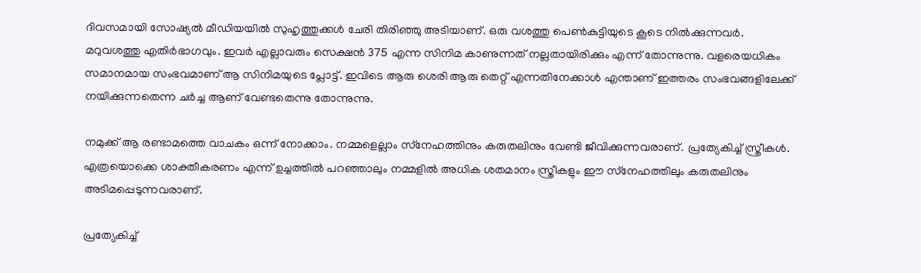ദിവസമായി സോഷ്യല്‍ മീഡിയയില്‍ സുഹൃത്തുക്കള്‍ ചേരി തിരിഞ്ഞു അടിയാണ്. ഒരു വശത്തു പെണ്‍കുട്ടിയുടെ കൂടെ നില്‍ക്കുന്നവര്‍. മറുവശത്തു എതിര്‍ഭാഗവും. ഇവര്‍ എല്ലാവരും സെക്ഷന്‍ 375 എന്ന സിനിമ കാണുന്നത് നല്ലതായിരിക്കും എന്ന് തോന്നുന്നു. വളരെയധികം സമാനമായ സംഭവമാണ് ആ സിനിമയുടെ പ്ലോട്ട്. ഇവിടെ ആരു ശെരി ആരു തെറ്റ് എന്നതിനേക്കാള്‍ എന്താണ് ഇത്തരം സംഭവങ്ങളിലേക്ക് നയിക്കുന്നതെന്ന ചര്‍ച്ച ആണ് വേണ്ടതെന്നു തോന്നുന്നു.

നമുക്ക് ആ രണ്ടാമത്തെ വാചകം ഒന്ന് നോക്കാം. നമ്മളെല്ലാം സ്‌നേഹത്തിനും കരുതലിനും വേണ്ടി ജീവിക്കുന്നവരാണ്. പ്രത്യേകിച്ച് സ്ത്രീകള്‍. എത്രയൊക്കെ ശാക്തീകരണം എന്ന് ഉച്ചത്തില്‍ പറഞ്ഞാലും നമ്മളില്‍ അധിക ശതമാനം സ്ത്രീകളും ഈ സ്‌നേഹത്തിലും കരുതലിനും അടിമപ്പെടുന്നവരാണ്.

പ്രത്യേകിച്ച്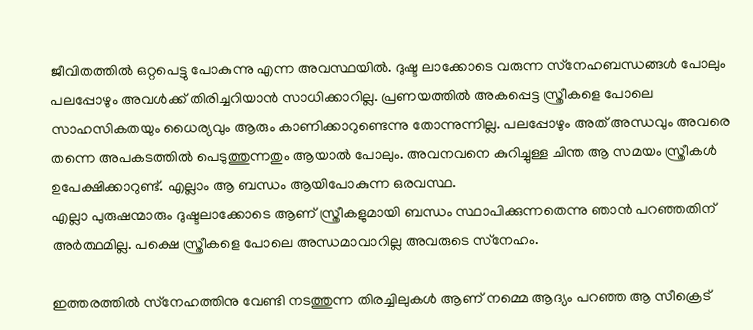ജീവിതത്തില്‍ ഒറ്റപെട്ടു പോകുന്നു എന്ന അവസ്ഥയില്‍. ദുഷ്ട ലാക്കോടെ വരുന്ന സ്‌നേഹബന്ധങ്ങള്‍ പോലും പലപ്പോഴും അവള്‍ക്ക് തിരിച്ചറിയാന്‍ സാധിക്കാറില്ല. പ്രണയത്തില്‍ അകപ്പെട്ട സ്ത്രീകളെ പോലെ സാഹസികതയും ധൈര്യവും ആരും കാണിക്കാറുണ്ടെന്നു തോന്നുന്നില്ല. പലപ്പോഴും അത് അന്ധവും അവരെ തന്നെ അപകടത്തില്‍ പെടുത്തുന്നതും ആയാല്‍ പോലും. അവനവനെ കുറിച്ചുള്ള ചിന്ത ആ സമയം സ്ത്രീകള്‍ ഉപേക്ഷിക്കാറുണ്ട്. എല്ലാം ആ ബന്ധം ആയിപോകുന്ന ഒരവസ്ഥ.
എല്ലാ പുരുഷന്മാരും ദുഷ്ടലാക്കോടെ ആണ് സ്ത്രീകളുമായി ബന്ധം സ്ഥാപിക്കുന്നതെന്നു ഞാന്‍ പറഞ്ഞതിന് അര്‍ത്ഥമില്ല. പക്ഷെ സ്ത്രീകളെ പോലെ അന്ധമാവാറില്ല അവരുടെ സ്‌നേഹം.

ഇത്തരത്തില്‍ സ്‌നേഹത്തിനു വേണ്ടി നടത്തുന്ന തിരച്ചിലുകള്‍ ആണ് നമ്മെ ആദ്യം പറഞ്ഞ ആ സീക്രെട്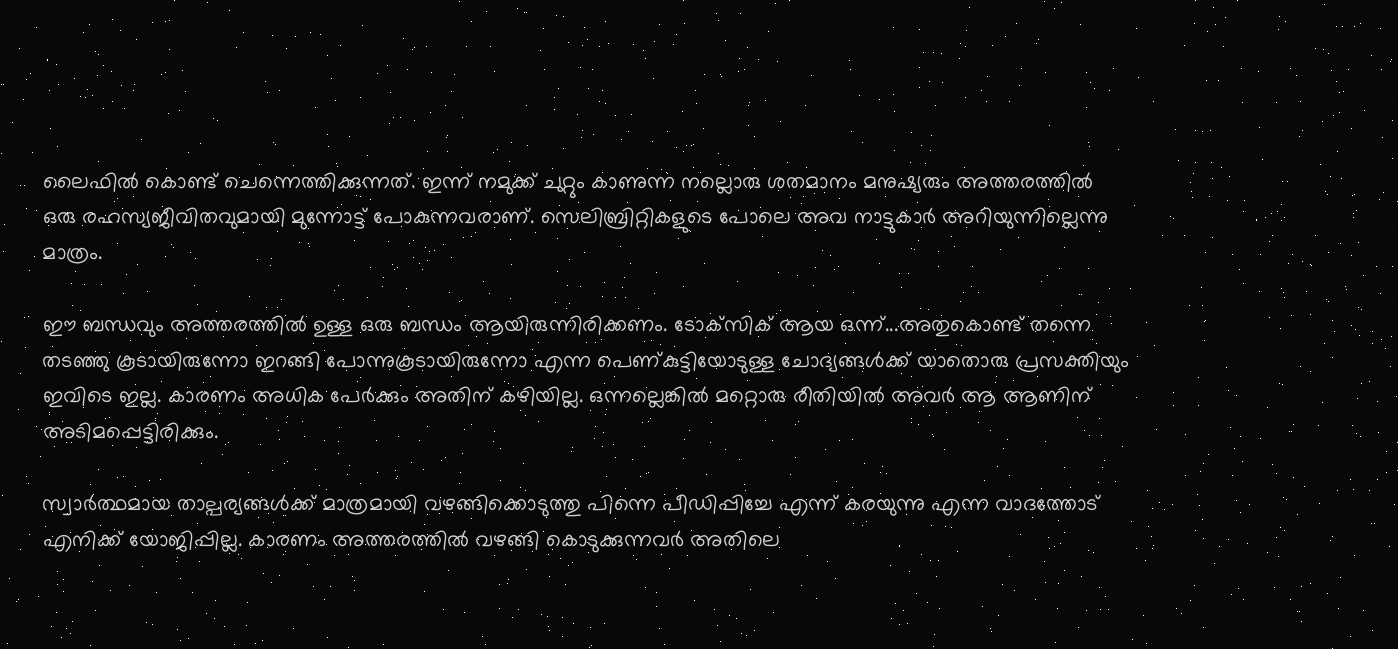ലൈഫില്‍ കൊണ്ട് ചെന്നെത്തിക്കുന്നത്. ഇന്ന് നമുക്ക് ചുറ്റും കാണുന്ന നല്ലൊരു ശതമാനം മനുഷ്യരും അത്തരത്തില്‍ ഒരു രഹസ്യജീവിതവുമായി മുന്നോട്ട് പോകുന്നവരാണ്. സെലിബ്രിറ്റികളുടെ പോലെ അവ നാട്ടുകാര്‍ അറിയുന്നില്ലെന്നു മാത്രം.

ഈ ബന്ധവും അത്തരത്തില്‍ ഉള്ള ഒരു ബന്ധം ആയിരുന്നിരിക്കണം. ടോക്‌സിക് ആയ ഒന്ന്...അതുകൊണ്ട് തന്നെ തടഞ്ഞു കൂടായിരുന്നോ ഇറങ്ങി പോന്നുകൂടായിരുന്നോ എന്ന പെണ്കുട്ടിയോടുള്ള ചോദ്യങ്ങള്‍ക്ക് യാതൊരു പ്രസക്തിയും ഇവിടെ ഇല്ല. കാരണം അധിക പേര്‍ക്കും അതിന് കഴിയില്ല. ഒന്നല്ലെങ്കില്‍ മറ്റൊരു രീതിയില്‍ അവര്‍ ആ ആണിന് അടിമപ്പെട്ടിരിക്കും.

സ്വാര്‍ത്ഥമായ താല്പര്യങ്ങള്‍ക്ക് മാത്രമായി വഴങ്ങിക്കൊടുത്തു പിന്നെ പീഡിപ്പിച്ചേ എന്ന് കരയുന്നു എന്ന വാദത്തോട് എനിക്ക് യോജിപ്പില്ല. കാരണം അത്തരത്തില്‍ വഴങ്ങി കൊടുക്കുന്നവര്‍ അതിലെ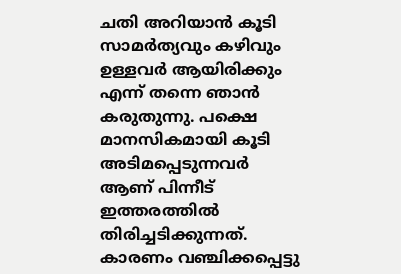ചതി അറിയാന്‍ കൂടി സാമര്‍ത്യവും കഴിവും ഉള്ളവര്‍ ആയിരിക്കും എന്ന് തന്നെ ഞാന്‍ കരുതുന്നു. പക്ഷെ മാനസികമായി കൂടി അടിമപ്പെടുന്നവര്‍ ആണ് പിന്നീട് ഇത്തരത്തില്‍ തിരിച്ചടിക്കുന്നത്. കാരണം വഞ്ചിക്കപ്പെട്ടു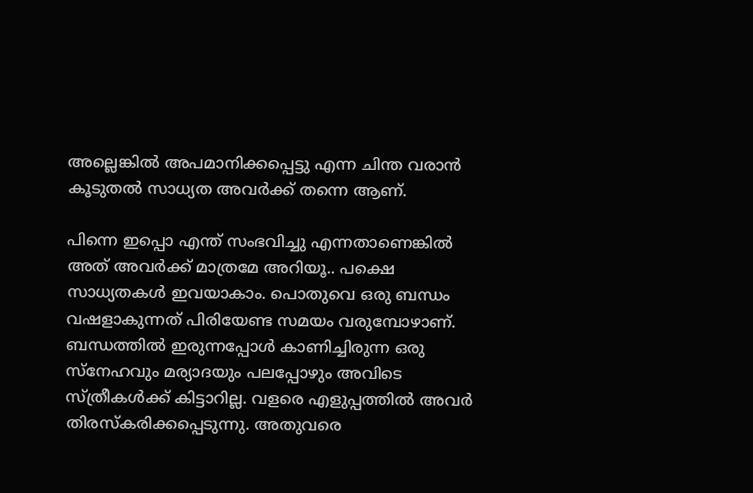അല്ലെങ്കില്‍ അപമാനിക്കപ്പെട്ടു എന്ന ചിന്ത വരാന്‍ കൂടുതല്‍ സാധ്യത അവര്‍ക്ക് തന്നെ ആണ്.

പിന്നെ ഇപ്പൊ എന്ത് സംഭവിച്ചു എന്നതാണെങ്കില്‍ അത് അവര്‍ക്ക് മാത്രമേ അറിയൂ.. പക്ഷെ സാധ്യതകള്‍ ഇവയാകാം. പൊതുവെ ഒരു ബന്ധം വഷളാകുന്നത് പിരിയേണ്ട സമയം വരുമ്പോഴാണ്. ബന്ധത്തില്‍ ഇരുന്നപ്പോള്‍ കാണിച്ചിരുന്ന ഒരു സ്‌നേഹവും മര്യാദയും പലപ്പോഴും അവിടെ സ്ത്രീകള്‍ക്ക് കിട്ടാറില്ല. വളരെ എളുപ്പത്തില്‍ അവര്‍ തിരസ്‌കരിക്കപ്പെടുന്നു. അതുവരെ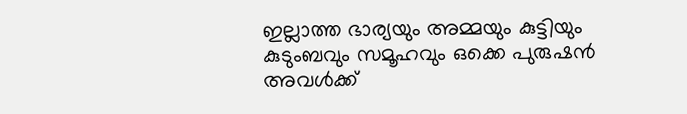ഇല്ലാത്ത ഭാര്യയും അമ്മയും കുട്ടിയും കുടുംബവും സമൂഹവും ഒക്കെ പുരുഷന്‍ അവള്‍ക്ക്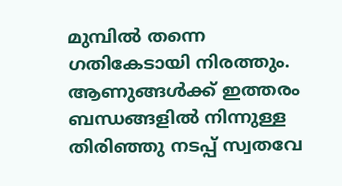മുമ്പില്‍ തന്നെ ഗതികേടായി നിരത്തും. ആണുങ്ങള്‍ക്ക് ഇത്തരം ബന്ധങ്ങളില്‍ നിന്നുള്ള തിരിഞ്ഞു നടപ്പ് സ്വതവേ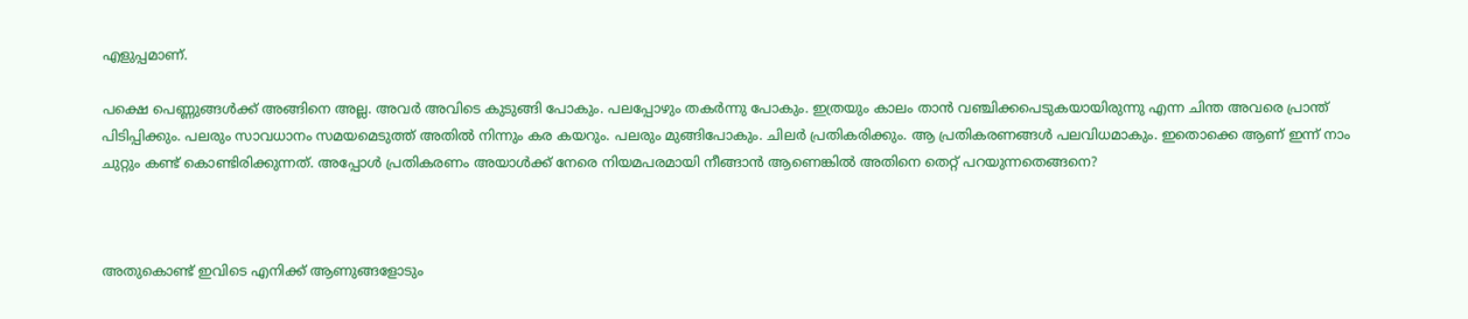എളുപ്പമാണ്.

പക്ഷെ പെണ്ണുങ്ങള്‍ക്ക് അങ്ങിനെ അല്ല. അവര്‍ അവിടെ കുടുങ്ങി പോകും. പലപ്പോഴും തകര്‍ന്നു പോകും. ഇത്രയും കാലം താന്‍ വഞ്ചിക്കപെടുകയായിരുന്നു എന്ന ചിന്ത അവരെ പ്രാന്ത് പിടിപ്പിക്കും. പലരും സാവധാനം സമയമെടുത്ത് അതില്‍ നിന്നും കര കയറും. പലരും മുങ്ങിപോകും. ചിലര്‍ പ്രതികരിക്കും. ആ പ്രതികരണങ്ങള്‍ പലവിധമാകും. ഇതൊക്കെ ആണ് ഇന്ന് നാം ചുറ്റും കണ്ട് കൊണ്ടിരിക്കുന്നത്. അപ്പോള്‍ പ്രതികരണം അയാള്‍ക്ക് നേരെ നിയമപരമായി നീങ്ങാന്‍ ആണെങ്കില്‍ അതിനെ തെറ്റ് പറയുന്നതെങ്ങനെ?



അതുകൊണ്ട് ഇവിടെ എനിക്ക് ആണുങ്ങളോടും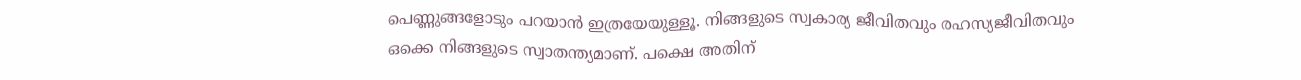പെണ്ണുങ്ങളോടും പറയാന്‍ ഇത്രയേയുള്ളൂ. നിങ്ങളുടെ സ്വകാര്യ ജീവിതവും രഹസ്യജീവിതവും ഒക്കെ നിങ്ങളുടെ സ്വാതന്ത്യമാണ്. പക്ഷെ അതിന്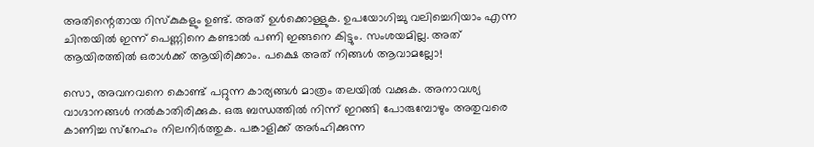അതിന്റെതായ റിസ്‌കുകളും ഉണ്ട്. അത് ഉള്‍ക്കൊള്ളുക. ഉപയോഗിച്ചു വലിച്ചെറിയാം എന്ന ചിന്തയില്‍ ഇന്ന് പെണ്ണിനെ കണ്ടാല്‍ പണി ഇങ്ങനെ കിട്ടും. സംശയമില്ല. അത് ആയിരത്തില്‍ ഒരാള്‍ക്ക് ആയിരിക്കാം. പക്ഷെ അത് നിങ്ങള്‍ ആവാമല്ലോ!

സൊ, അവനവനെ കൊണ്ട് പറ്റുന്ന കാര്യങ്ങള്‍ മാത്രം തലയില്‍ വക്കുക. അനാവശ്യ വാഗ്ദാനങ്ങള്‍ നല്‍കാതിരിക്കുക. ഒരു ബന്ധത്തില്‍ നിന്ന് ഇറങ്ങി പോരുമ്പോഴും അതുവരെ കാണിച്ച സ്‌നേഹം നിലനിര്‍ത്തുക. പങ്കാളിക്ക് അര്‍ഹിക്കുന്ന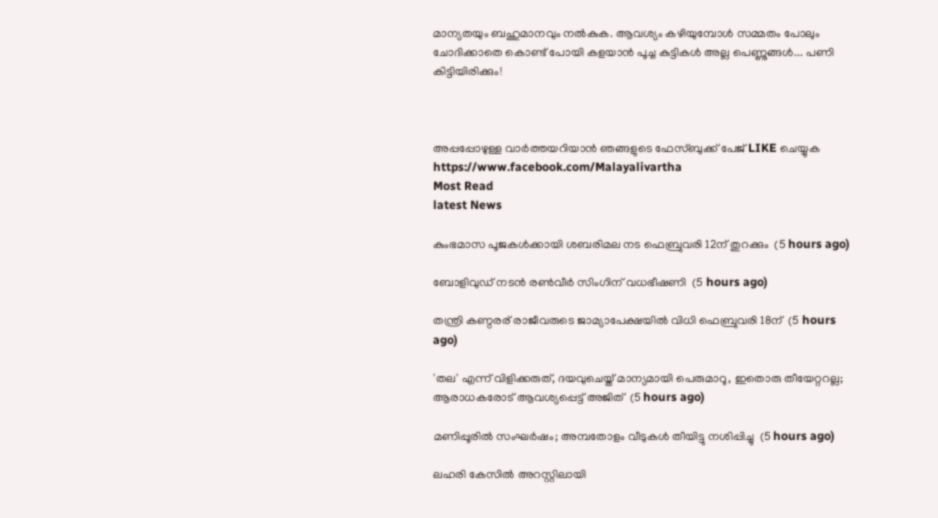മാന്യതയും ബഹുമാനവും നല്‍കുക. ആവശ്യം കഴിയുമ്പോള്‍ സമ്മതം പോലും ചോദിക്കാതെ കൊണ്ട് പോയി കളയാന്‍ പൂച്ച കുട്ടികള്‍ അല്ല പെണ്ണുങ്ങള്‍... പണി കിട്ടിയിരിക്കും!



അപ്പപ്പോഴുള്ള വാര്‍ത്തയറിയാന്‍ ഞങ്ങളുടെ ഫേസ്‌ബുക്ക്‌ പേജ് LIKE ചെയ്യുക
https://www.facebook.com/Malayalivartha
Most Read
latest News

കുംഭമാസ പൂജകള്‍ക്കായി ശബരിമല നട ഫെബ്രുവരി 12ന് തുറക്കും  (5 hours ago)

ബോളിവുഡ് നടന്‍ രണ്‍വീര്‍ സിംഗിന് വധഭീഷണി  (5 hours ago)

തന്ത്രി കണ്ഠരര് രാജീവരുടെ ജാമ്യാപേക്ഷയില്‍ വിധി ഫെബ്രുവരി 18ന്  (5 hours ago)

'തല' എന്ന് വിളിക്കരുത്, ദയവുചെയ്ത് മാന്യമായി പെരുമാറൂ, ഇതൊരു തീയേറ്ററല്ല; ആരാധകരോട് ആവശ്യപ്പെട്ട് അജിത്  (5 hours ago)

മണിപ്പൂരില്‍ സംഘര്‍ഷം; അമ്പതോളം വീടുകള്‍ തീയിട്ടു നശിപ്പിച്ചു  (5 hours ago)

ലഹരി കേസില്‍ അറസ്റ്റിലായി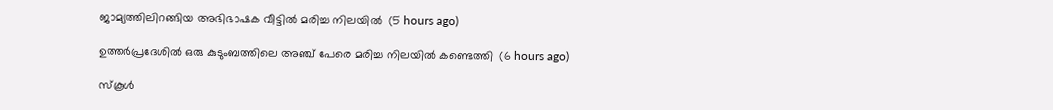ജാമ്യത്തിലിറങ്ങിയ അഭിഭാഷക വീട്ടില്‍ മരിച്ച നിലയില്‍  (5 hours ago)

ഉത്തര്‍പ്രദേശില്‍ ഒരു കുടുംബത്തിലെ അഞ്ച് പേരെ മരിച്ച നിലയില്‍ കണ്ടെത്തി  (6 hours ago)

സ്‌കൂള്‍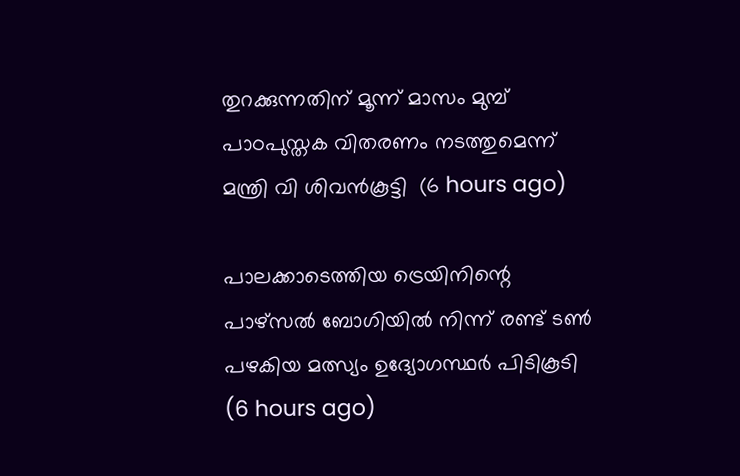തുറക്കുന്നതിന് മൂന്ന് മാസം മുമ്പ് പാഠപുസ്തക വിതരണം നടത്തുമെന്ന് മന്ത്രി വി ശിവന്‍കൂട്ടി  (6 hours ago)

പാലക്കാടെത്തിയ ട്രെയിനിന്റെ പാഴ്‌സല്‍ ബോഗിയില്‍ നിന്ന് രണ്ട് ടണ്‍ പഴകിയ മത്സ്യം ഉദ്യോഗസ്ഥര്‍ പിടികൂടി  (6 hours ago)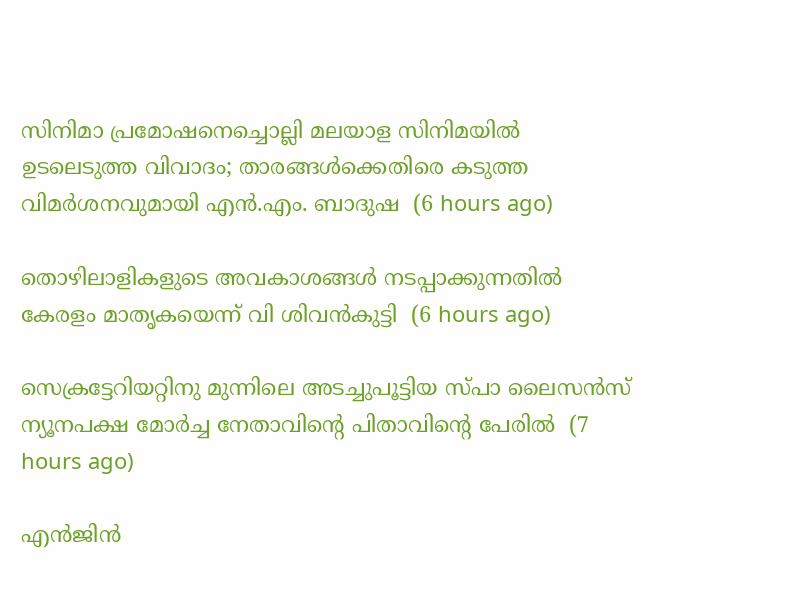സിനിമാ പ്രമോഷനെച്ചൊല്ലി മലയാള സിനിമയില്‍ ഉടലെടുത്ത വിവാദം; താരങ്ങള്‍ക്കെതിരെ കടുത്ത വിമര്‍ശനവുമായി എന്‍.എം. ബാദുഷ  (6 hours ago)

തൊഴിലാളികളുടെ അവകാശങ്ങള്‍ നടപ്പാക്കുന്നതില്‍ കേരളം മാതൃകയെന്ന് വി ശിവന്‍കുട്ടി  (6 hours ago)

സെക്രട്ടേറിയറ്റിനു മുന്നിലെ അടച്ചുപൂട്ടിയ സ്പാ ലൈസന്‍സ് ന്യൂനപക്ഷ മോര്‍ച്ച നേതാവിന്റെ പിതാവിന്റെ പേരില്‍  (7 hours ago)

എന്‍ജിന്‍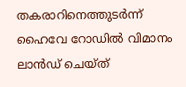തകരാറിനെത്തുടര്‍ന്ന് ഹൈവേ റോഡില്‍ വിമാനം ലാന്‍ഡ് ചെയ്ത്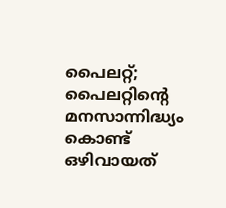പൈലറ്റ്; പൈലറ്റിന്റെ മനസാന്നിദ്ധ്യം കൊണ്ട് ഒഴിവായത്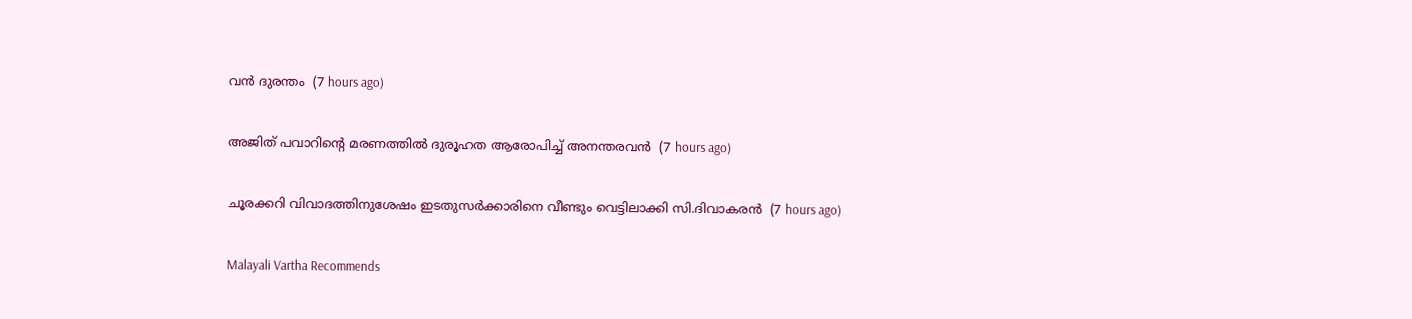വന്‍ ദുരന്തം  (7 hours ago)

അജിത് പവാറിന്റെ മരണത്തില്‍ ദുരൂഹത ആരോപിച്ച് അനന്തരവന്‍  (7 hours ago)

ചൂരക്കറി വിവാദത്തിനുശേഷം ഇടതുസര്‍ക്കാരിനെ വീണ്ടും വെട്ടിലാക്കി സി.ദിവാകരന്‍  (7 hours ago)

Malayali Vartha Recommends